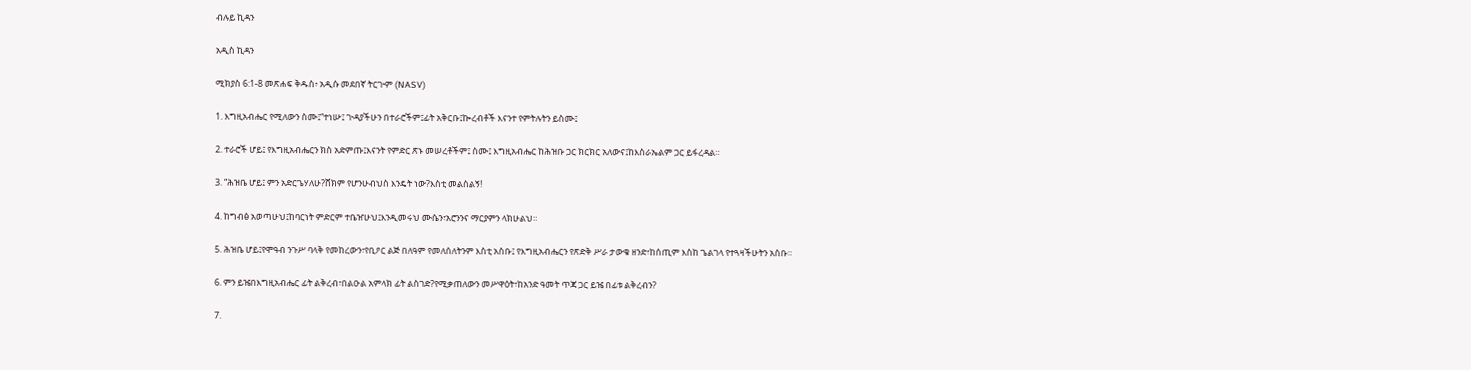ብሉይ ኪዳን

አዲስ ኪዳን

ሚክያስ 6:1-8 መጽሐፍ ቅዱስ፥ አዲሱ መደበኛ ትርጒም (NASV)

1. እግዚአብሔር የሚለውን ስሙ፤“ተነሡ፤ ጒዳያችሁን በተራሮችም፤ፊት አቅርቡ፤ኰረብቶች እናንተ የምትሉትን ይስሙ፤

2. ተራሮች ሆይ፤ የእግዚአብሔርን ክስ አድምጡ፤እናንት የምድር ጽኑ መሠረቶችም፤ ስሙ፤ እግዚአብሔር ከሕዝቡ ጋር ክርክር አለውና፤ከእስራኤልም ጋር ይፋረዳል።

3. “ሕዝቤ ሆይ፤ ምን አድርጌሃለሁ?ሸክም የሆንሁብህስ እንዴት ነው?እስቲ መልስልኝ!

4. ከግብፅ አወጣሁህ፤ከባርነት ምድርም ተቤዠሁህ፤እንዲመሩህ ሙሴን፣አሮንንና ማርያምን ላክሁልህ።

5. ሕዝቤ ሆይ፤የሞዓብ ንጉሥ ባላቅ የመከረውን፣የቢዖር ልጅ በለዓም የመለሰለትንም እስቲ አስቡ፤ የእግዚአብሔርን የጽድቅ ሥራ ታውቁ ዘንድ፣ከሰጢም እስከ ጌልገላ የተጓዛችሁትን አስቡ።

6. ምን ይዤበእግዚአብሔር ፊት ልቅረብ፣በልዑል አምላክ ፊት ልስገድ?የሚቃጠለውን መሥዋዕት፣ከአንድ ዓመት ጥጃ ጋር ይዤ በፊቱ ልቅረብን?

7.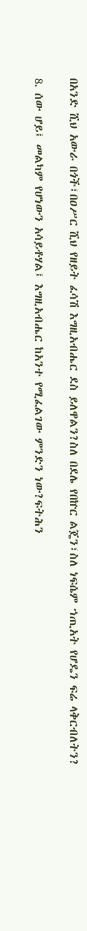በአንድ ሺህ አውራ በጎች፣በዐሥር ሺህ የዘይት ፈሳሽ እግዚአብሔር ደስ ይለዋልን?ስለ በደሌ የበኵር ልጄን፣ስለ ነፍሴም ኀጢአት የሆዴን ፍሬ ላቅርብለትን?

8. ሰው ሆይ፤ መልካም የሆነውን አሳይቶሃል፤ እግዚአብሔር ከአንተ የሚፈልገው ምንድን ነው?ፍትሕን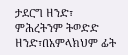ታደርግ ዘንድ፣ ምሕረትንም ትወድድ ዘንድ፣በአምላክህም ፊት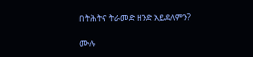በትሕትና ትራመድ ዘንድ አይደለምን?

ሙሉ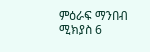ምዕራፍ ማንበብ ሚክያስ 6